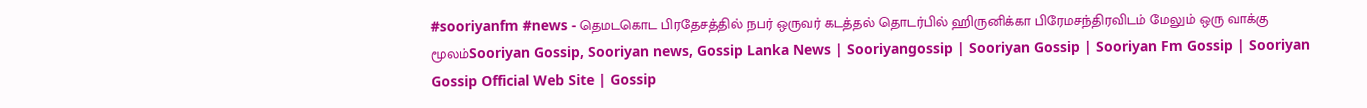#sooriyanfm #news - தெமடகொட பிரதேசத்தில் நபர் ஒருவர் கடத்தல் தொடர்பில் ஹிருனிக்கா பிரேமசந்திரவிடம் மேலும் ஒரு வாக்கு மூலம்Sooriyan Gossip, Sooriyan news, Gossip Lanka News | Sooriyangossip | Sooriyan Gossip | Sooriyan Fm Gossip | Sooriyan Gossip Official Web Site | Gossip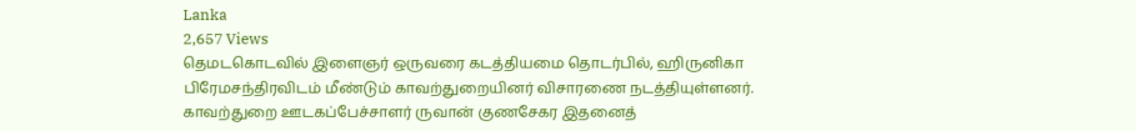Lanka
2,657 Views
தெமடகொடவில் இளைஞர் ஒருவரை கடத்தியமை தொடர்பில், ஹிருனிகா பிரேமசந்திரவிடம் மீண்டும் காவற்துறையினர் விசாரணை நடத்தியுள்ளனர்.
காவற்துறை ஊடகப்பேச்சாளர் ருவான் குணசேகர இதனைத்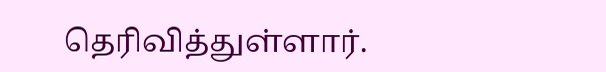தெரிவித்துள்ளார்.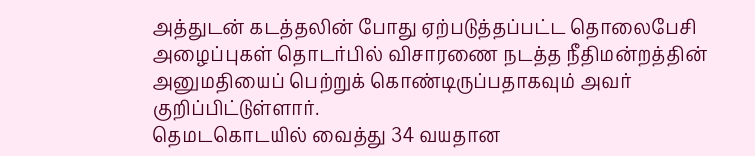அத்துடன் கடத்தலின் போது ஏற்படுத்தப்பட்ட தொலைபேசி அழைப்புகள் தொடர்பில் விசாரணை நடத்த நீதிமன்றத்தின் அனுமதியைப் பெற்றுக் கொண்டிருப்பதாகவும் அவர் குறிப்பிட்டுள்ளார்.
தெமடகொடயில் வைத்து 34 வயதான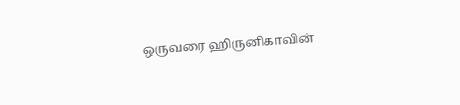ஒருவரை ஹிருனிகாவின்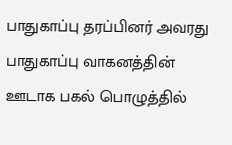பாதுகாப்பு தரப்பினர் அவரது பாதுகாப்பு வாகனத்தின் ஊடாக பகல் பொழுத்தில்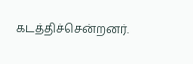கடத்திச்சென்றனர்.